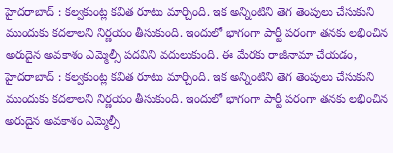హైదరాబాద్ : కల్వకుంట్ల కవిత రూటు మార్చింది. ఇక అన్నింటిని తెగ తెంపులు చేసుకుని ముందుకు కదలాలని నిర్ణయం తీసుకుంది. ఇందులో భాగంగా పార్టీ పరంగా తనకు లభించిన అరుదైన అవకాశం ఎమ్మెల్సీ పదవిని వదులుకుంది. ఈ మేరకు రాజీనామా చేయడం,
హైదరాబాద్ : కల్వకుంట్ల కవిత రూటు మార్చింది. ఇక అన్నింటిని తెగ తెంపులు చేసుకుని ముందుకు కదలాలని నిర్ణయం తీసుకుంది. ఇందులో భాగంగా పార్టీ పరంగా తనకు లభించిన అరుదైన అవకాశం ఎమ్మెల్సీ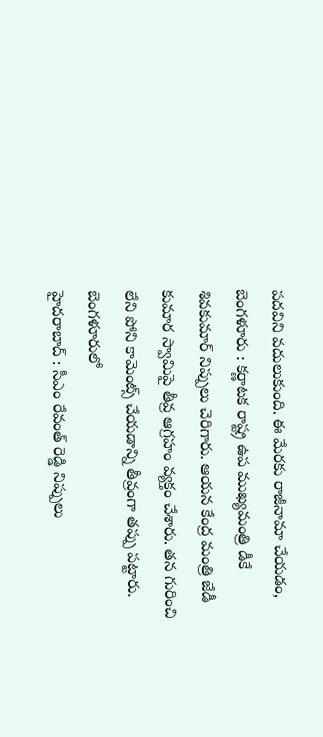పదవిని వదులుకుంది. ఈ మేరకు రాజీనామా చేయడం,
బెంగళూరు : కర్ణాటక రాష్ట్ర ఉప ముఖ్యమంత్రి డీకే శివకుమార్ నిప్పులు చెరిగారు. ఆయన కేంద్ర మంత్రి జేడీ కుమార స్వామిపై తీవ్ర ఆగ్రహం వ్యక్తం చేశారు. తన గురించి లేని పోని కామెంట్స్ చేయడాన్ని తీవ్రంగా తప్పు పట్టారు. బెంగళూరులో
హైదరాబాద్ : సీఎం రేవంత్ రెడ్డి నిప్పులు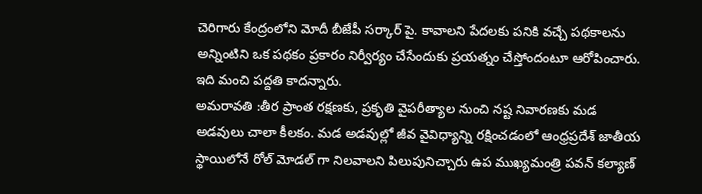చెరిగారు కేంద్రంలోని మోదీ బీజేపీ సర్కార్ పై. కావాలని పేదలకు పనికి వచ్చే పథకాలను అన్నింటిని ఒక పథకం ప్రకారం నిర్వీర్యం చేసేందుకు ప్రయత్నం చేస్తోందంటూ ఆరోపించారు. ఇది మంచి పద్దతి కాదన్నారు.
అమరావతి :తీర ప్రాంత రక్షణకు, ప్రకృతి వైపరీత్యాల నుంచి నష్ట నివారణకు మడ అడవులు చాలా కీలకం. మడ అడవుల్లో జీవ వైవిధ్యాన్ని రక్షించడంలో ఆంధ్రప్రదేశ్ జాతీయ స్థాయిలోనే రోల్ మోడల్ గా నిలవాలని పిలుపునిచ్చారు ఉప ముఖ్యమంత్రి పవన్ కల్యాణ్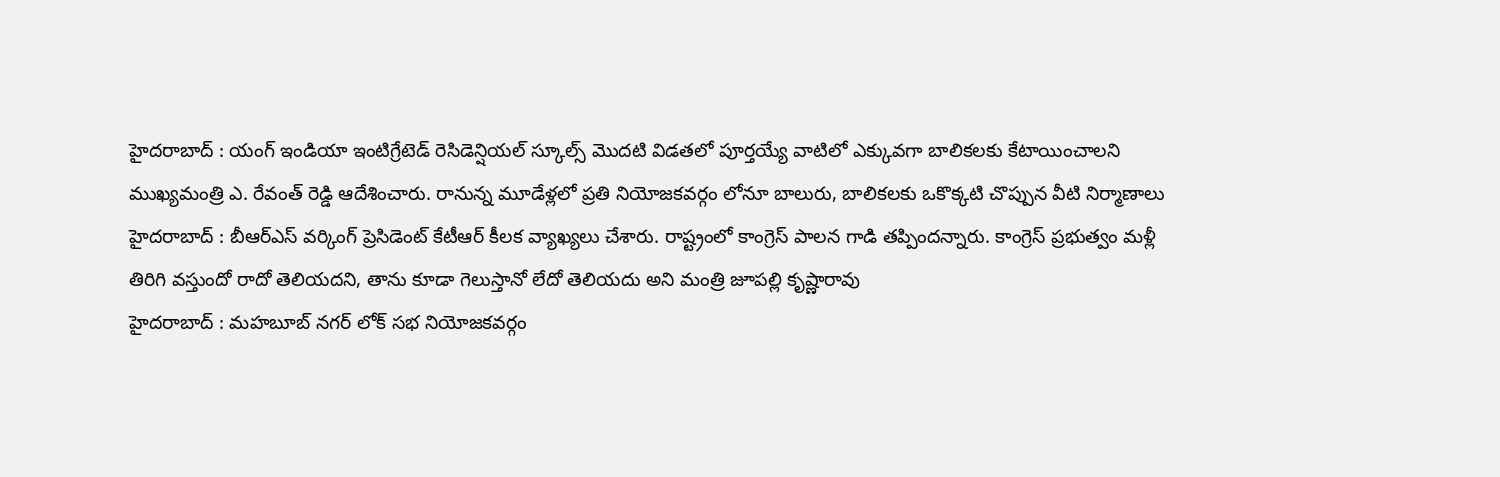హైదరాబాద్ : యంగ్ ఇండియా ఇంటిగ్రేటెడ్ రెసిడెన్షియల్ స్కూల్స్ మొదటి విడతలో పూర్తయ్యే వాటిలో ఎక్కువగా బాలికలకు కేటాయించాలని ముఖ్యమంత్రి ఎ. రేవంత్ రెడ్డి ఆదేశించారు. రానున్న మూడేళ్లలో ప్రతి నియోజకవర్గం లోనూ బాలురు, బాలికలకు ఒకొక్కటి చొప్పున వీటి నిర్మాణాలు
హైదరాబాద్ : బీఆర్ఎస్ వర్కింగ్ ప్రెసిడెంట్ కేటీఆర్ కీలక వ్యాఖ్యలు చేశారు. రాష్ట్రంలో కాంగ్రెస్ పాలన గాడి తప్పిందన్నారు. కాంగ్రెస్ ప్రభుత్వం మళ్లీ తిరిగి వస్తుందో రాదో తెలియదని, తాను కూడా గెలుస్తానో లేదో తెలియదు అని మంత్రి జూపల్లి కృష్ణారావు
హైదరాబాద్ : మహబూబ్ నగర్ లోక్ సభ నియోజకవర్గం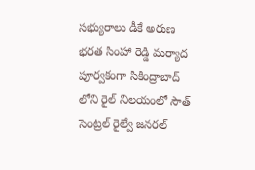సభ్యురాలు డీకే అరుణ భరత సింహా రెడ్డి మర్యాద పూర్వకంగా సికింద్రాబాద్ లోని రైల్ నిలయంలో సౌత్ సెంట్రల్ రైల్వే జనరల్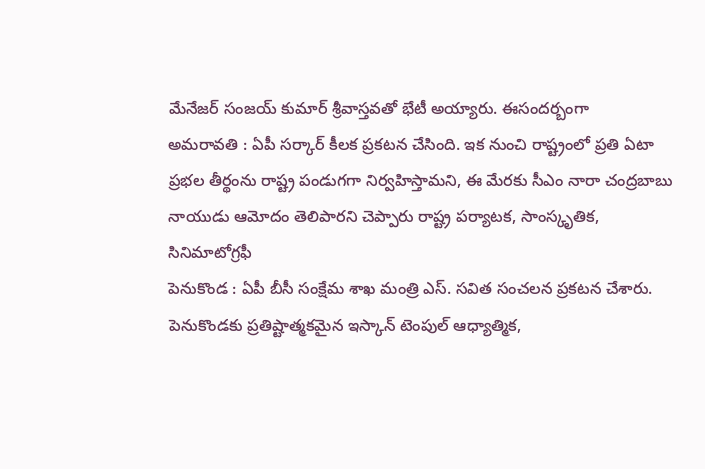మేనేజర్ సంజయ్ కుమార్ శ్రీవాస్తవతో భేటీ అయ్యారు. ఈసందర్బంగా
అమరావతి : ఏపీ సర్కార్ కీలక ప్రకటన చేసింది. ఇక నుంచి రాష్ట్రంలో ప్రతి ఏటా ప్రభల తీర్థంను రాష్ట్ర పండుగగా నిర్వహిస్తామని, ఈ మేరకు సీఎం నారా చంద్రబాబు నాయుడు ఆమోదం తెలిపారని చెప్పారు రాష్ట్ర పర్యాటక, సాంస్కృతిక, సినిమాటోగ్రఫీ
పెనుకొండ : ఏపీ బీసీ సంక్షేమ శాఖ మంత్రి ఎస్. సవిత సంచలన ప్రకటన చేశారు. పెనుకొండకు ప్రతిష్టాత్మకమైన ఇస్కాన్ టెంపుల్ ఆధ్యాత్మిక,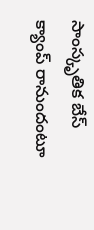సాంస్కృతిక బేస్ క్యాంప్ రానుందంటూ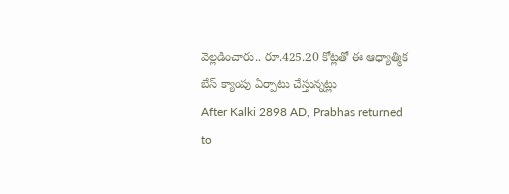వెల్లడించారు.. రూ.425.20 కోట్లతో ఈ ఆధ్యాత్మిక బేస్ క్యాంపు ఏర్పాటు చేస్తున్నట్లు
After Kalki 2898 AD, Prabhas returned to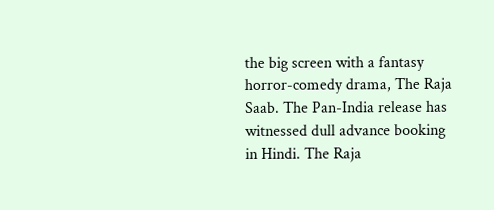the big screen with a fantasy horror-comedy drama, The Raja Saab. The Pan-India release has witnessed dull advance booking in Hindi. The Raja